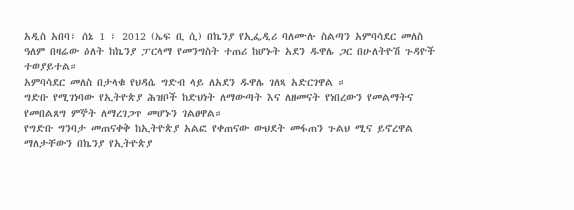አዲስ አበባ፣ ሰኔ 1 ፣ 2012 (ኤፍ ቢ ሲ) በኬንያ የኢፌዲሪ ባለሙሉ ስልጣን አምባሳደር መለስ ዓለም በዛሬው ዕለት ከኬንያ ፓርላማ የመንግስት ተጠሪ ከሆኑት አደን ዱዋሌ ጋር በሁለትዮሽ ጉዳዮች ተወያይተል።
አምባሳደር መለስ በታላቁ የህዳሴ ግድብ ላይ ለአደን ዱዋሌ ገለጻ አድርገዋል ።
ግድቡ የሚገነባው የኢትዮጵያ ሕዝቦች ከድህነት ለማውጣት እና ለዘመናት የነበረውን የመልማትና የመበልጸግ ምኞት ለማረገጋጥ መሆኑን ገልፀዋል።
የግድቡ ግንባታ መጠናቀቅ ከኢትዮጵያ አልፎ የቀጠናው ውህደት መፋጠን ጉልህ ሚና ይኖረዋል ማለታቸውን በኬንያ የኢትዮጵያ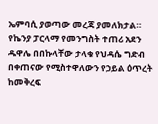ኤምባሲ ያወጣው መረጃ ያመለክታል።
የኬንያ ፓርላማ የመንግስት ተጠሪ አደን ዱዋሌ በበኩላቸው ታላቁ የህዳሴ ግድብ በቀጠናው የሚስተዋለውን የኃይል ዕጥረት ከመቅረፍ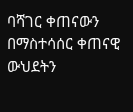ባሻገር ቀጠናውን በማስተሳሰር ቀጠናዊ ውህደትን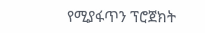የሚያፋጥን ፕሮጀክት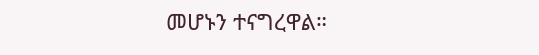መሆኑን ተናግረዋል።